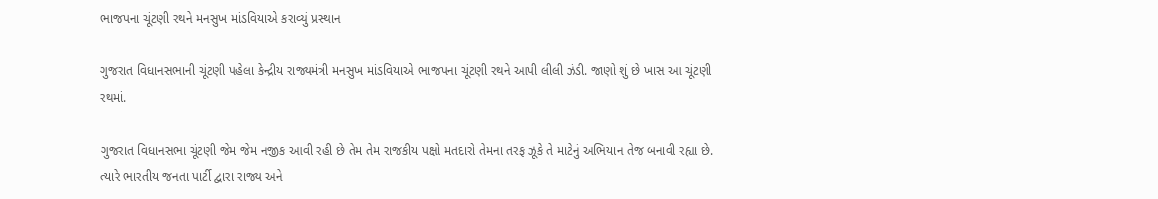ભાજપના ચૂંટણી રથને મનસુખ માંડવિયાએ કરાવ્યું પ્રસ્થાન

ગુજરાત વિધાનસભાની ચૂંટણી પહેલા કેન્દ્રીય રાજ્યમંત્રી મનસુખ માંડવિયાએ ભાજપના ચૂંટણી રથને આપી લીલી ઝંડી. જાણો શું છે ખાસ આ ચૂંટણી રથમાં.

ગુજરાત વિધાનસભા ચૂંટણી જેમ જેમ નજીક આવી રહી છે તેમ તેમ રાજકીય પક્ષો મતદારો તેમના તરફ ઝૂકે તે માટેનું અભિયાન તેજ બનાવી રહ્યા છે. ત્યારે ભારતીય જનતા પાર્ટી દ્વારા રાજ્ય અને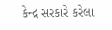કેન્દ્ર સરકારે કરેલા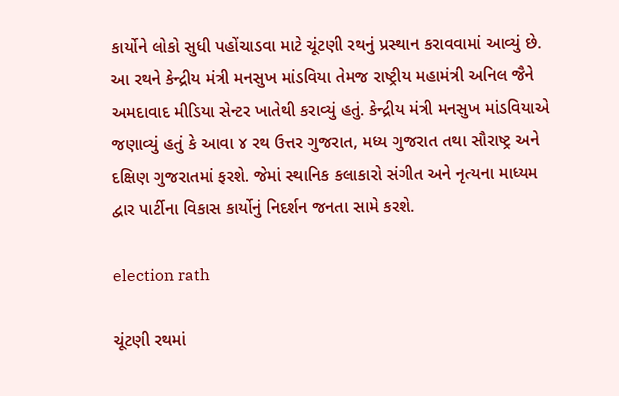કાર્યોને લોકો સુધી પહોંચાડવા માટે ચૂંટણી રથનું પ્રસ્થાન કરાવવામાં આવ્યું છે. આ રથને કેન્દ્રીય મંત્રી મનસુખ માંડવિયા તેમજ રાષ્ટ્રીય મહામંત્રી અનિલ જૈને અમદાવાદ મીડિયા સેન્ટર ખાતેથી કરાવ્યું હતું. કેન્દ્રીય મંત્રી મનસુખ માંડવિયાએ જણાવ્યું હતું કે આવા ૪ રથ ઉત્તર ગુજરાત, મધ્ય ગુજરાત તથા સૌરાષ્ટ્ર અને દક્ષિણ ગુજરાતમાં ફરશે. જેમાં સ્થાનિક કલાકારો સંગીત અને નૃત્યના માધ્યમ દ્વાર પાર્ટીના વિકાસ કાર્યોનું નિદર્શન જનતા સામે કરશે.

election rath

ચૂંટણી રથમાં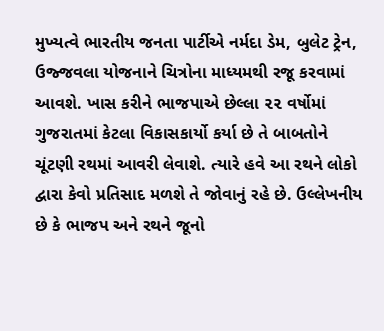મુખ્યત્વે ભારતીય જનતા પાર્ટીએ નર્મદા ડેમ, બુલેટ ટ્રેન, ઉજ્જવલા યોજનાને ચિત્રોના માધ્યમથી રજૂ કરવામાં આવશે. ખાસ કરીને ભાજપાએ છેલ્લા ૨૨ વર્ષોમાં ગુજરાતમાં કેટલા વિકાસકાર્યો કર્યા છે તે બાબતોને ચૂંટણી રથમાં આવરી લેવાશે. ત્યારે હવે આ રથને લોકો દ્વારા કેવો પ્રતિસાદ મળશે તે જોવાનું રહે છે. ઉલ્લેખનીય છે કે ભાજપ અને રથને જૂનો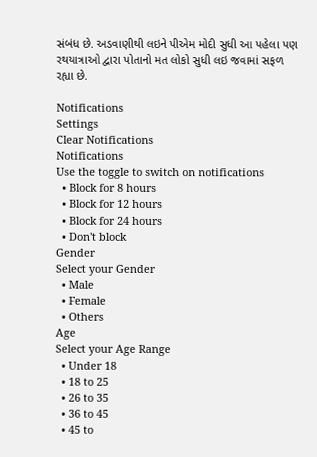સંબંધ છે. અડવાણીથી લઇને પીએમ મોદી સુધી આ પહેલા પણ રથયાત્રાઓ દ્વારા પોતાનો મત લોકો સુધી લઇ જવામાં સફળ રહ્યા છે.

Notifications
Settings
Clear Notifications
Notifications
Use the toggle to switch on notifications
  • Block for 8 hours
  • Block for 12 hours
  • Block for 24 hours
  • Don't block
Gender
Select your Gender
  • Male
  • Female
  • Others
Age
Select your Age Range
  • Under 18
  • 18 to 25
  • 26 to 35
  • 36 to 45
  • 45 to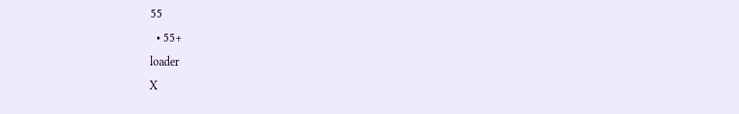55
  • 55+
loader
X